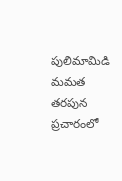పులిమామిడి మమత తరపున ప్రచారంలో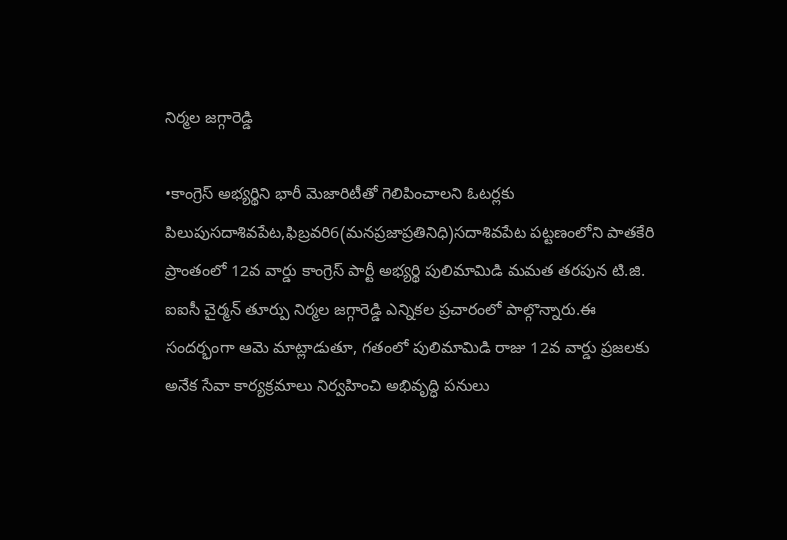నిర్మల జగ్గారెడ్డి

•కాంగ్రెస్ అభ్యర్థిని భారీ మెజారిటీతో గెలిపించాలని ఓటర్లకు పిలుపుసదాశివపేట,ఫిబ్రవరి6(మనప్రజాప్రతినిధి)సదాశివపేట పట్టణంలోని పాతకేరి ప్రాంతంలో 12వ వార్డు కాంగ్రెస్ పార్టీ అభ్యర్థి పులిమామిడి మమత తరపున టి.జి. ఐఐసీ చైర్మన్ తూర్పు నిర్మల జగ్గారెడ్డి ఎన్నికల ప్రచారంలో పాల్గొన్నారు.ఈ సందర్భంగా ఆమె మాట్లాడుతూ, గతంలో పులిమామిడి రాజు 12వ వార్డు ప్రజలకు అనేక సేవా కార్యక్రమాలు నిర్వహించి అభివృద్ధి పనులు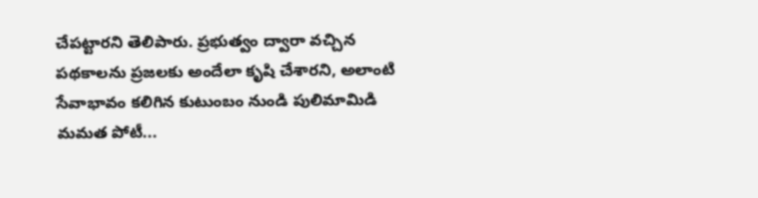చేపట్టారని తెలిపారు. ప్రభుత్వం ద్వారా వచ్చిన పథకాలను ప్రజలకు అందేలా కృషి చేశారని, అలాంటి సేవాభావం కలిగిన కుటుంబం నుండి పులిమామిడి మమత పోటీ...